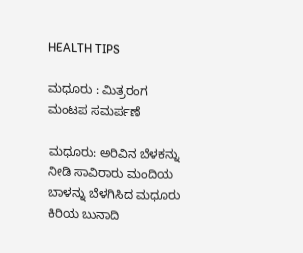HEALTH TIPS

ಮಧೂರು : ಮಿತ್ರರಂಗ ಮಂಟಪ ಸಮರ್ಪಣೆ

ಮಧೂರು: ಅರಿವಿನ ಬೆಳಕನ್ನು ನೀಡಿ ಸಾವಿರಾರು ಮಂದಿಯ ಬಾಳನ್ನು ಬೆಳಗಿಸಿದ ಮಧೂರು ಕಿರಿಯ ಬುನಾದಿ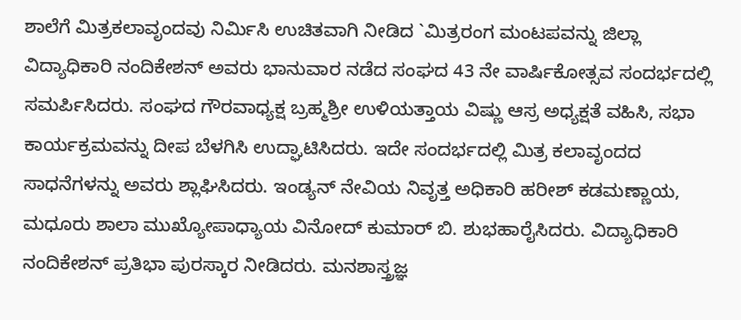ಶಾಲೆಗೆ ಮಿತ್ರಕಲಾವೃಂದವು ನಿರ್ಮಿಸಿ ಉಚಿತವಾಗಿ ನೀಡಿದ `ಮಿತ್ರರಂಗ ಮಂಟಪವನ್ನು ಜಿಲ್ಲಾ ವಿದ್ಯಾಧಿಕಾರಿ ನಂದಿಕೇಶನ್ ಅವರು ಭಾನುವಾರ ನಡೆದ ಸಂಘದ 43 ನೇ ವಾರ್ಷಿಕೋತ್ಸವ ಸಂದರ್ಭದಲ್ಲಿ ಸಮರ್ಪಿಸಿದರು. ಸಂಘದ ಗೌರವಾಧ್ಯಕ್ಷ ಬ್ರಹ್ಮಶ್ರೀ ಉಳಿಯತ್ತಾಯ ವಿಷ್ಣು ಆಸ್ರ ಅಧ್ಯಕ್ಷತೆ ವಹಿಸಿ, ಸಭಾ ಕಾರ್ಯಕ್ರಮವನ್ನು ದೀಪ ಬೆಳಗಿಸಿ ಉದ್ಘಾಟಿಸಿದರು. ಇದೇ ಸಂದರ್ಭದಲ್ಲಿ ಮಿತ್ರ ಕಲಾವೃಂದದ ಸಾಧನೆಗಳನ್ನು ಅವರು ಶ್ಲಾಘಿಸಿದರು. ಇಂಡ್ಯನ್ ನೇವಿಯ ನಿವೃತ್ತ ಅಧಿಕಾರಿ ಹರೀಶ್ ಕಡಮಣ್ಣಾಯ, ಮಧೂರು ಶಾಲಾ ಮುಖ್ಯೋಪಾಧ್ಯಾಯ ವಿನೋದ್ ಕುಮಾರ್ ಬಿ. ಶುಭಹಾರೈಸಿದರು. ವಿದ್ಯಾಧಿಕಾರಿ ನಂದಿಕೇಶನ್ ಪ್ರತಿಭಾ ಪುರಸ್ಕಾರ ನೀಡಿದರು. ಮನಶಾಸ್ತ್ರಜ್ಞ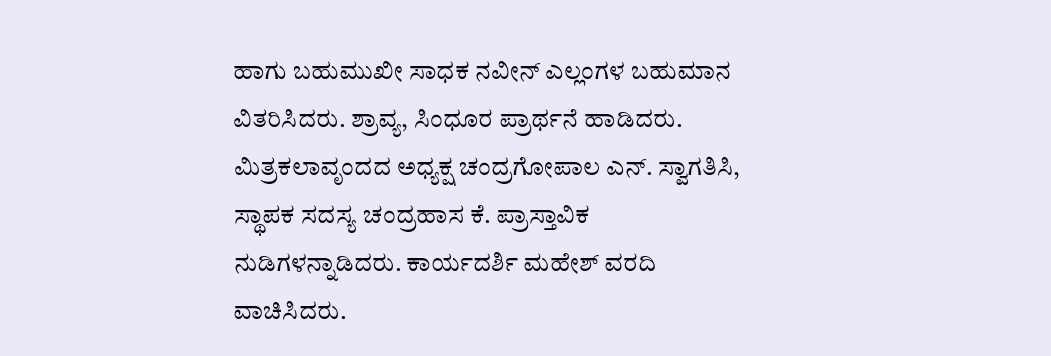ಹಾಗು ಬಹುಮುಖೀ ಸಾಧಕ ನವೀನ್ ಎಲ್ಲಂಗಳ ಬಹುಮಾನ ವಿತರಿಸಿದರು. ಶ್ರಾವ್ಯ, ಸಿಂಧೂರ ಪ್ರಾರ್ಥನೆ ಹಾಡಿದರು. ಮಿತ್ರಕಲಾವೃಂದದ ಅಧ್ಯಕ್ಷ ಚಂದ್ರಗೋಪಾಲ ಎನ್. ಸ್ವಾಗತಿಸಿ, ಸ್ಥಾಪಕ ಸದಸ್ಯ ಚಂದ್ರಹಾಸ ಕೆ. ಪ್ರಾಸ್ತಾವಿಕ ನುಡಿಗಳನ್ನಾಡಿದರು. ಕಾರ್ಯದರ್ಶಿ ಮಹೇಶ್ ವರದಿ ವಾಚಿಸಿದರು.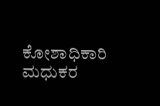ಕೋಶಾಧಿಕಾರಿ ಮಧುಕರ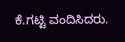ಕೆ.ಗಟ್ಟಿ ವಂದಿಸಿದರು.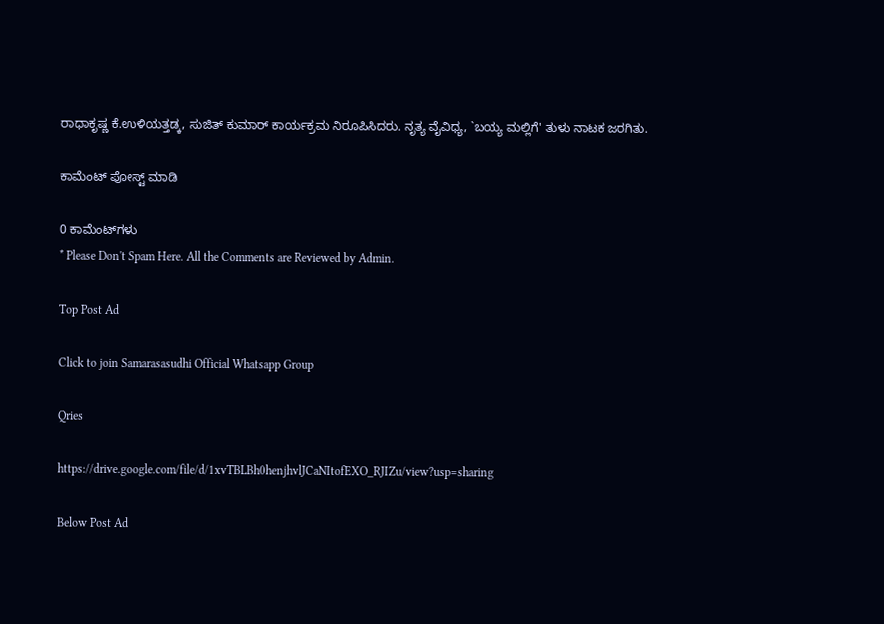ರಾಧಾಕೃಷ್ಣ ಕೆ.ಉಳಿಯತ್ತಡ್ಕ, ಸುಜಿತ್ ಕುಮಾರ್ ಕಾರ್ಯಕ್ರಮ ನಿರೂಪಿಸಿದರು. ನೃತ್ಯ ವೈವಿಧ್ಯ, `ಬಯ್ಯ ಮಲ್ಲಿಗೆ' ತುಳು ನಾಟಕ ಜರಗಿತು.

ಕಾಮೆಂಟ್‌‌ ಪೋಸ್ಟ್‌ ಮಾಡಿ

0 ಕಾಮೆಂಟ್‌ಗಳು
* Please Don't Spam Here. All the Comments are Reviewed by Admin.

Top Post Ad

Click to join Samarasasudhi Official Whatsapp Group

Qries

https://drive.google.com/file/d/1xvTBLBh0henjhvlJCaNItofEXO_RJIZu/view?usp=sharing

Below Post Ad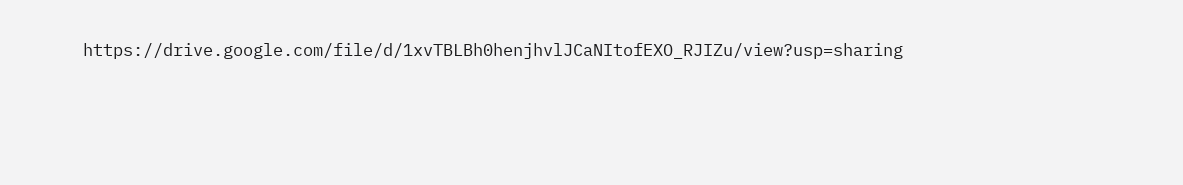https://drive.google.com/file/d/1xvTBLBh0henjhvlJCaNItofEXO_RJIZu/view?usp=sharing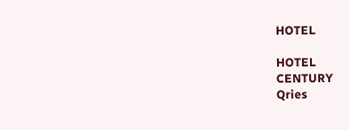HOTEL

HOTEL
CENTURY
Qries